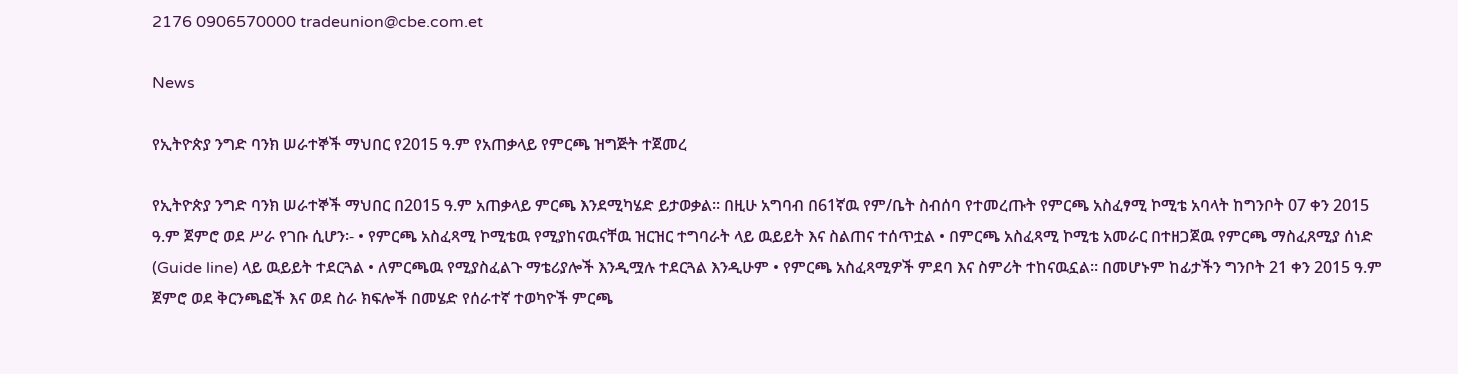2176 0906570000 tradeunion@cbe.com.et

News

የኢትዮጵያ ንግድ ባንክ ሠራተኞች ማህበር የ2015 ዓ.ም የአጠቃላይ የምርጫ ዝግጅት ተጀመረ

የኢትዮጵያ ንግድ ባንክ ሠራተኞች ማህበር በ2015 ዓ.ም አጠቃላይ ምርጫ እንደሚካሄድ ይታወቃል፡፡ በዚሁ አግባብ በ61ኛዉ የም/ቤት ስብሰባ የተመረጡት የምርጫ አስፈፃሚ ኮሚቴ አባላት ከግንቦት 07 ቀን 2015 ዓ.ም ጀምሮ ወደ ሥራ የገቡ ሲሆን፡- • የምርጫ አስፈጻሚ ኮሚቴዉ የሚያከናዉናቸዉ ዝርዝር ተግባራት ላይ ዉይይት እና ስልጠና ተሰጥቷል • በምርጫ አስፈጻሚ ኮሚቴ አመራር በተዘጋጀዉ የምርጫ ማስፈጸሚያ ሰነድ (Guide line) ላይ ዉይይት ተደርጓል • ለምርጫዉ የሚያስፈልጉ ማቴሪያሎች እንዲሟሉ ተደርጓል እንዲሁም • የምርጫ አስፈጻሚዎች ምደባ እና ስምሪት ተከናዉኗል፡፡ በመሆኑም ከፊታችን ግንቦት 21 ቀን 2015 ዓ.ም ጀምሮ ወደ ቅርንጫፎች እና ወደ ስራ ክፍሎች በመሄድ የሰራተኛ ተወካዮች ምርጫ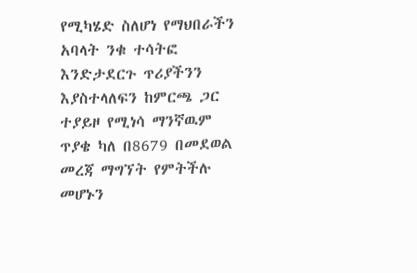የሚካሄድ ስለሆነ የማህበራችን አባላት ንቁ ተሳትፎ እንድታደርጉ ጥሪያችንን እያስተላለፍን ከምርጫ ጋር ተያይዞ የሚነሳ ማንኛዉም ጥያቄ ካለ በ8679 በመደወል መረጃ ማግኘት የምትችሉ መሆኑን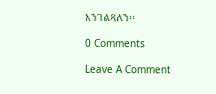እንገልጻለን፡፡

0 Comments

Leave A Comment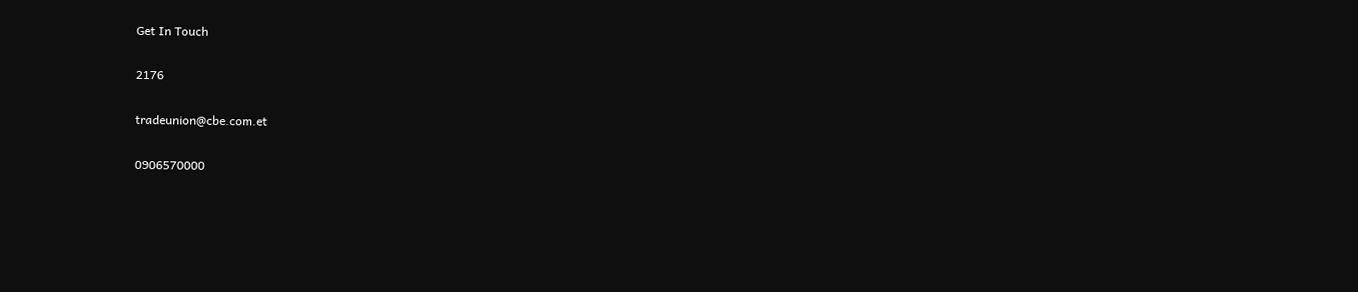Get In Touch

2176

tradeunion@cbe.com.et

0906570000